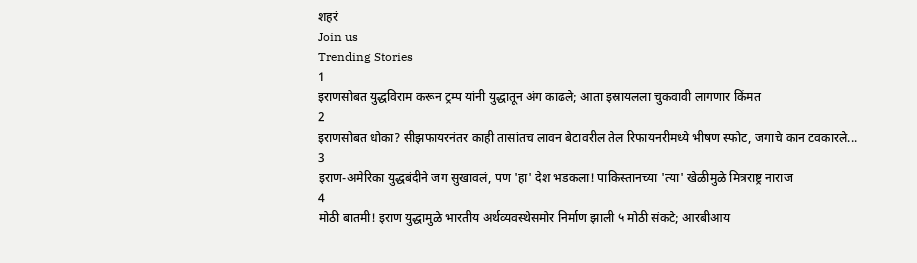शहरं
Join us
Trending Stories
1
इराणसोबत युद्धविराम करून ट्रम्प यांनी युद्धातून अंग काढले; आता इस्रायलला चुकवावी लागणार किंमत
2
इराणसोबत धोका? सीझफायरनंतर काही तासांतच लावन बेटावरील तेल रिफायनरीमध्ये भीषण स्फोट, जगाचे कान टवकारले...
3
इराण-अमेरिका युद्धबंदीने जग सुखावलं, पण 'हा' देश भडकला! पाकिस्तानच्या 'त्या' खेळीमुळे मित्रराष्ट्र नाराज
4
मोठी बातमी! इराण युद्धामुळे भारतीय अर्थव्यवस्थेसमोर निर्माण झाली ५ मोठी संकटे; आरबीआय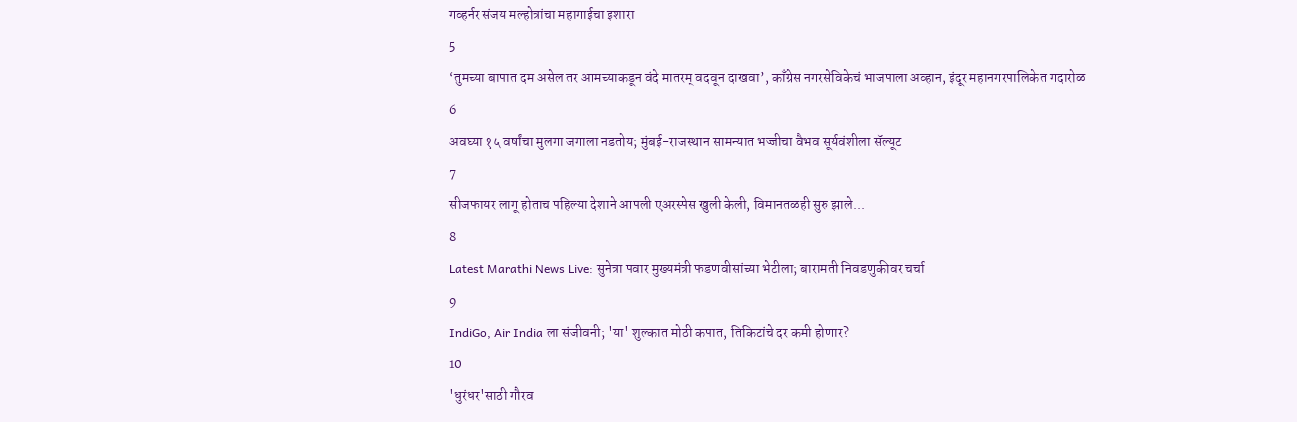गव्हर्नर संजय मल्होत्रांचा महागाईचा इशारा
5
‘तुमच्या बापात दम असेल तर आमच्याकडून वंदे मातरम् वदवून दाखवा’, काँग्रेस नगरसेविकेचं भाजपाला अव्हान, इंदूर महानगरपालिकेत गदारोळ
6
अवघ्या १५ वर्षांचा मुलगा जगाला नडतोय; मुंबई-राजस्थान सामन्यात भज्जीचा वैभव सूर्यवंशीला सॅल्यूट
7
सीजफायर लागू होताच पहिल्या देशाने आपली एअरस्पेस खुली केली, विमानतळही सुरु झाले...
8
Latest Marathi News Live: सुनेत्रा पवार मुख्यमंत्री फडणवीसांच्या भेटीला; बारामती निवडणुकीवर चर्चा
9
IndiGo, Air India ला संजीवनी; 'या' शुल्कात मोठी कपात, तिकिटांचे दर कमी होणार?
10
'धुरंधर'साठी गौरव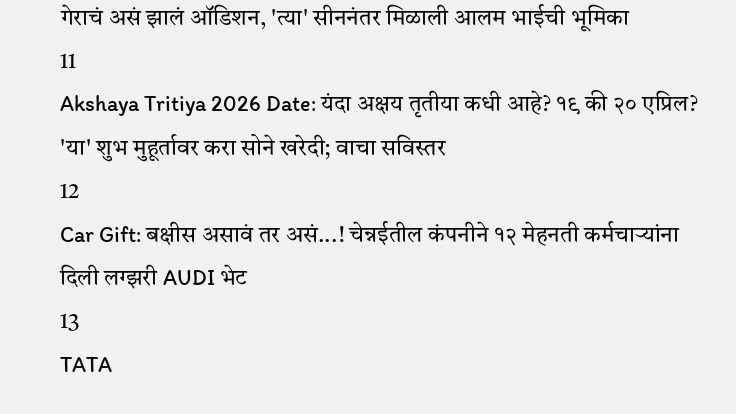गेराचं असं झालं ऑडिशन, 'त्या' सीननंतर मिळाली आलम भाईची भूमिका
11
Akshaya Tritiya 2026 Date: यंदा अक्षय तृतीया कधी आहे? १९ की २० एप्रिल? 'या' शुभ मुहूर्तावर करा सोने खरेदी; वाचा सविस्तर
12
Car Gift: बक्षीस असावं तर असं...! चेन्नईतील कंपनीने १२ मेहनती कर्मचाऱ्यांना दिली लग्झरी AUDI भेट
13
TATA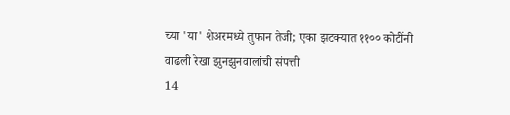च्या 'या' शेअरमध्ये तुफान तेजी; एका झटक्यात ११०० कोटींनी वाढली रेखा झुनझुनवालांची संपत्ती
14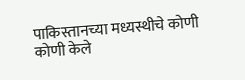पाकिस्तानच्या मध्यस्थीचे कोणी कोणी केले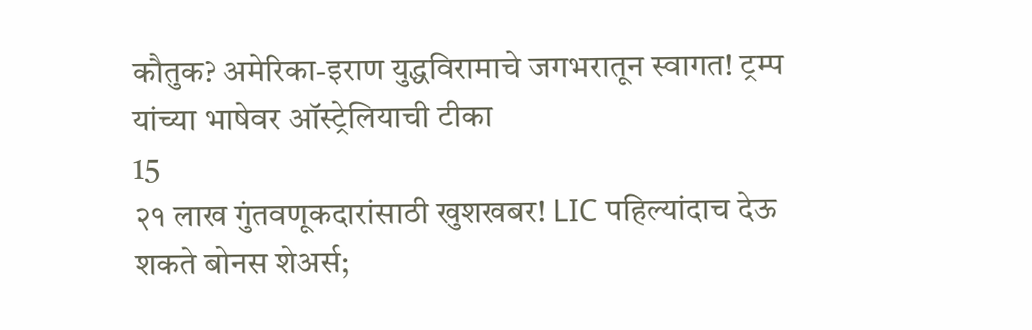कौतुक? अमेरिका-इराण युद्धविरामाचे जगभरातून स्वागत! ट्रम्प यांच्या भाषेवर ऑस्ट्रेलियाची टीका
15
२१ लाख गुंतवणूकदारांसाठी खुशखबर! LIC पहिल्यांदाच देऊ शकते बोनस शेअर्स;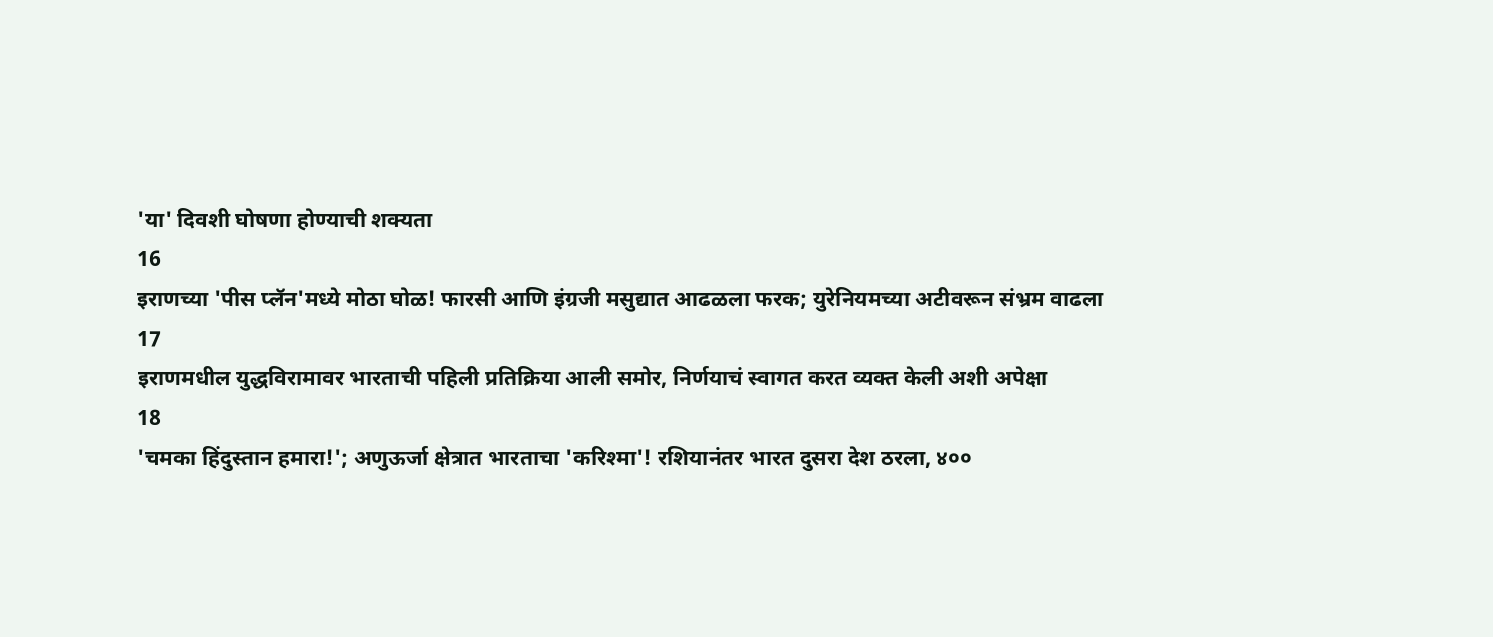'या' दिवशी घोषणा होण्याची शक्यता
16
इराणच्या 'पीस प्लॅन'मध्ये मोठा घोळ! फारसी आणि इंग्रजी मसुद्यात आढळला फरक; युरेनियमच्या अटीवरून संभ्रम वाढला
17
इराणमधील युद्धविरामावर भारताची पहिली प्रतिक्रिया आली समोर, निर्णयाचं स्वागत करत व्यक्त केली अशी अपेक्षा
18
'चमका हिंदुस्तान हमारा!'; अणुऊर्जा क्षेत्रात भारताचा 'करिश्मा'! रशियानंतर भारत दुसरा देश ठरला, ४००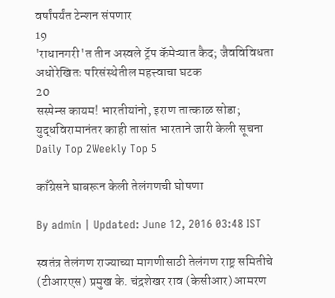वर्षांपर्यंत टेन्शन संपणार
19
'राधानगरी'त तीन अस्वले ट्रॅप कॅमेऱ्यात कैद; जैवविविधता अधोरेखितः परिसंस्थेतील महत्त्वाचा घटक
20
सस्पेन्स कायम! भारतीयांनो, इराण तात्काळ सोडा; युद्धविरामानंतर काही तासांत भारताने जारी केली सूचना
Daily Top 2Weekly Top 5

काँग्रेसने घाबरून केली तेलंगणची घोषणा

By admin | Updated: June 12, 2016 03:48 IST

स्वतंत्र तेलंगण राज्याच्या मागणीसाठी तेलंगण राष्ट्र समितीचे (टीआरएस) प्रमुख के. चंद्रशेखर राव (केसीआर) आमरण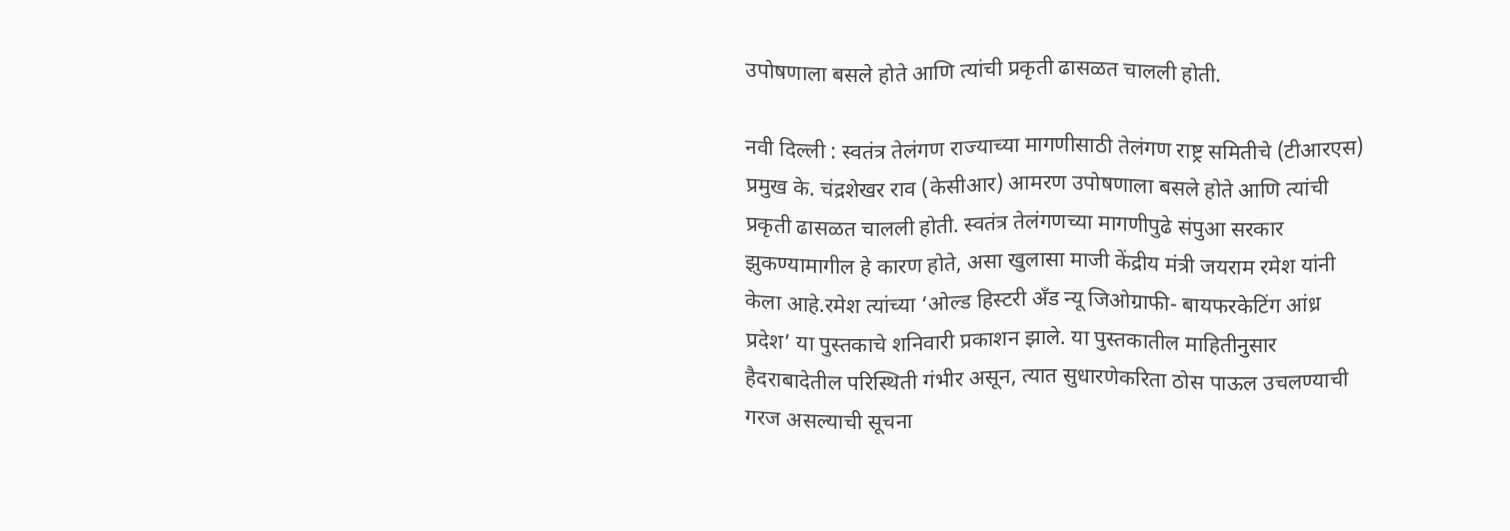उपोषणाला बसले होते आणि त्यांची प्रकृती ढासळत चालली होती.

नवी दिल्ली : स्वतंत्र तेलंगण राज्याच्या मागणीसाठी तेलंगण राष्ट्र समितीचे (टीआरएस) प्रमुख के. चंद्रशेखर राव (केसीआर) आमरण उपोषणाला बसले होते आणि त्यांची प्रकृती ढासळत चालली होती. स्वतंत्र तेलंगणच्या मागणीपुढे संपुआ सरकार झुकण्यामागील हे कारण होते, असा खुलासा माजी केंद्रीय मंत्री जयराम रमेश यांनी केला आहे.रमेश त्यांच्या ‘ओल्ड हिस्टरी अँड न्यू जिओग्राफी- बायफरकेटिंग आंध्र प्रदेश’ या पुस्तकाचे शनिवारी प्रकाशन झाले. या पुस्तकातील माहितीनुसार हैदराबादेतील परिस्थिती गंभीर असून, त्यात सुधारणेकरिता ठोस पाऊल उचलण्याची गरज असल्याची सूचना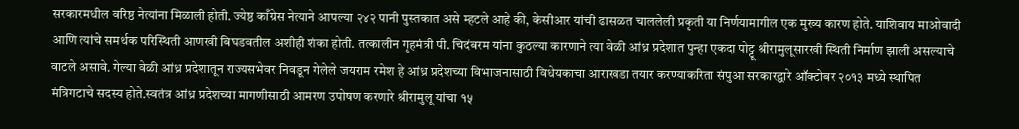सरकारमधील वरिष्ठ नेत्यांना मिळाली होती. ज्येष्ठ काँग्रेस नेत्याने आपल्या २४२ पानी पुस्तकात असे म्हटले आहे की, केसीआर यांची ढासळत चाललेली प्रकृती या निर्णयामागील एक मुख्य कारण होते. याशिवाय माओवादी आणि त्यांचे समर्थक परिस्थिती आणखी बिघडवतील अशीही शंका होती. तत्कालीन गृहमंत्री पी. चिदंबरम यांना कुठल्या कारणाने त्या वेळी आंध्र प्रदेशात पुन्हा एकदा पोट्टू श्रीरामुलूसारखी स्थिती निर्माण झाली असल्याचे वाटले असावे. गेल्या वेळी आंध्र प्रदेशातून राज्यसभेवर निवडून गेलेले जयराम रमेश हे आंध्र प्रदेशच्या विभाजनासाठी विधेयकाचा आराखडा तयार करण्याकरिता संपुआ सरकारद्वारे ऑक्टोबर २०१३ मध्ये स्थापित मंत्रिगटाचे सदस्य होते.स्वतंत्र आंध्र प्रदेशच्या मागणीसाठी आमरण उपोषण करणारे श्रीरामुलू यांचा १५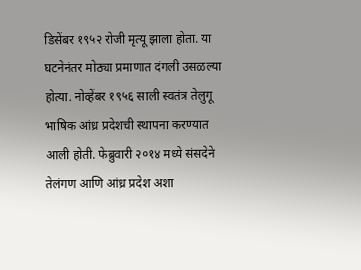डिसेंबर १९५२ रोजी मृत्यू झाला होता. या घटनेनंतर मोठ्या प्रमाणात दंगली उसळल्या होत्या. नोव्हेंबर १९५६ साली स्वतंत्र तेलुगू भाषिक आंध्र प्रदेशची स्थापना करण्यात आली होती. फेब्रुवारी २०१४ मध्ये संसदेने तेलंगण आणि आंध्र प्रदेश अशा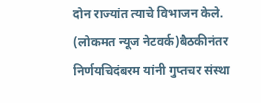दोन राज्यांत त्याचे विभाजन केले. (लोकमत न्यूज नेटवर्क)बैठकीनंतर निर्णयचिदंबरम यांनी गुप्तचर संस्था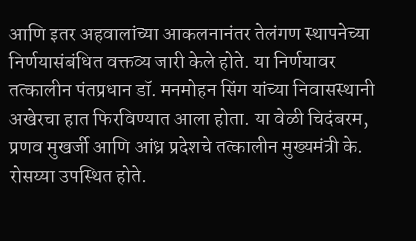आणि इतर अहवालांच्या आकलनानंतर तेलंगण स्थापनेच्या निर्णयासंबंधित वक्तव्य जारी केले होते. या निर्णयावर तत्कालीन पंतप्रधान डॉ. मनमोहन सिंग यांच्या निवासस्थानी अखेरचा हात फिरविण्यात आला होता. या वेळी चिदंबरम, प्रणव मुखर्जी आणि आंध्र प्रदेशचे तत्कालीन मुख्यमंत्री के. रोसय्या उपस्थित होते.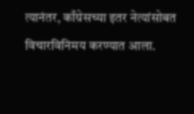त्यानंतर, काँग्रेसच्या इतर नेत्यांसोबत विचारविनिमय करण्यात आला.